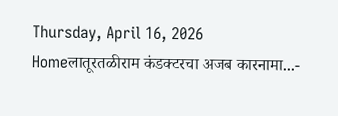Thursday, April 16, 2026
Homeलातूरतळीराम कंडक्टरचा अजब कारनामा...-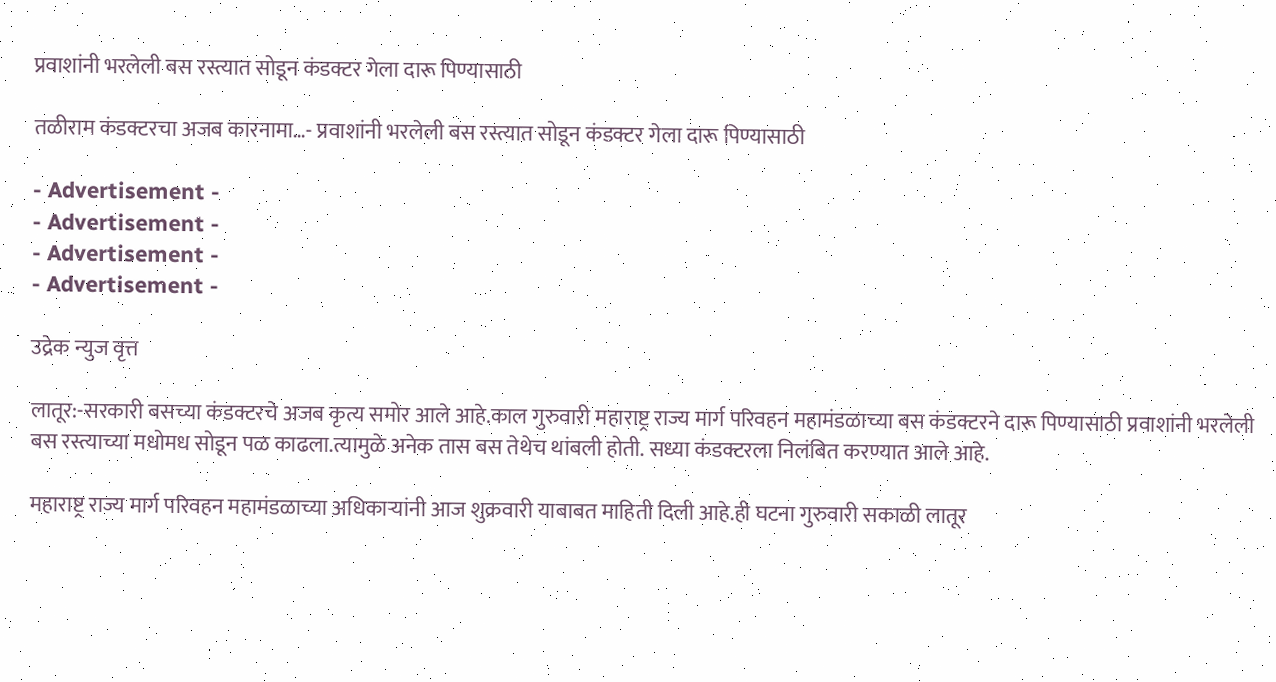प्रवाशांनी भरलेली बस रस्त्यात सोडून कंडक्टर गेला दारू पिण्यासाठी

तळीराम कंडक्टरचा अजब कारनामा…- प्रवाशांनी भरलेली बस रस्त्यात सोडून कंडक्टर गेला दारू पिण्यासाठी

- Advertisement -
- Advertisement -
- Advertisement -
- Advertisement -

उद्रेक न्युज वृत्त

लातूर:-सरकारी बसच्या कंडक्टरचे अजब कृत्य समोर आले आहे.काल गुरुवारी महाराष्ट्र राज्य मार्ग परिवहन महामंडळाच्या बस कंडक्टरने दारू पिण्यासाठी प्रवाशांनी भरलेली बस रस्त्याच्या मधोमध सोडून पळ काढला.त्यामुळे अनेक तास बस तेथेच थांबली होती. सध्या कंडक्टरला निलंबित करण्यात आले आहे.

महाराष्ट्र राज्य मार्ग परिवहन महामंडळाच्या अधिकाऱ्यांनी आज शुक्रवारी याबाबत माहिती दिली आहे.ही घटना गुरुवारी सकाळी लातूर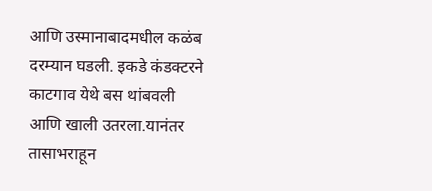आणि उस्मानाबादमधील कळंब दरम्यान घडली. इकडे कंडक्टरने काटगाव येथे बस थांबवली आणि खाली उतरला.यानंतर तासाभराहून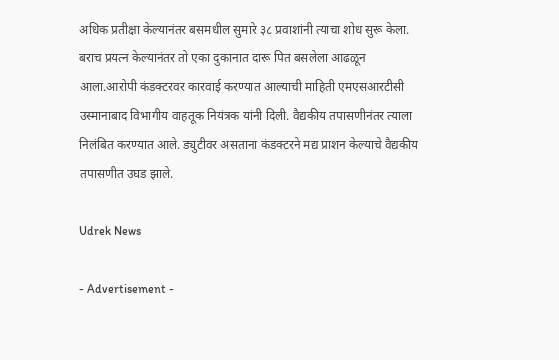अधिक प्रतीक्षा केल्यानंतर बसमधील सुमारे ३८ प्रवाशांनी त्याचा शोध सुरू केला. बराच प्रयत्न केल्यानंतर तो एका दुकानात दारू पित बसलेला आढळून आला.आरोपी कंडक्टरवर कारवाई करण्यात आल्याची माहिती एमएसआरटीसी उस्मानाबाद विभागीय वाहतूक नियंत्रक यांनी दिली. वैद्यकीय तपासणीनंतर त्याला निलंबित करण्यात आले. ड्युटीवर असताना कंडक्टरने मद्य प्राशन केल्याचे वैद्यकीय तपासणीत उघड झाले.

Udrek News

- Advertisement -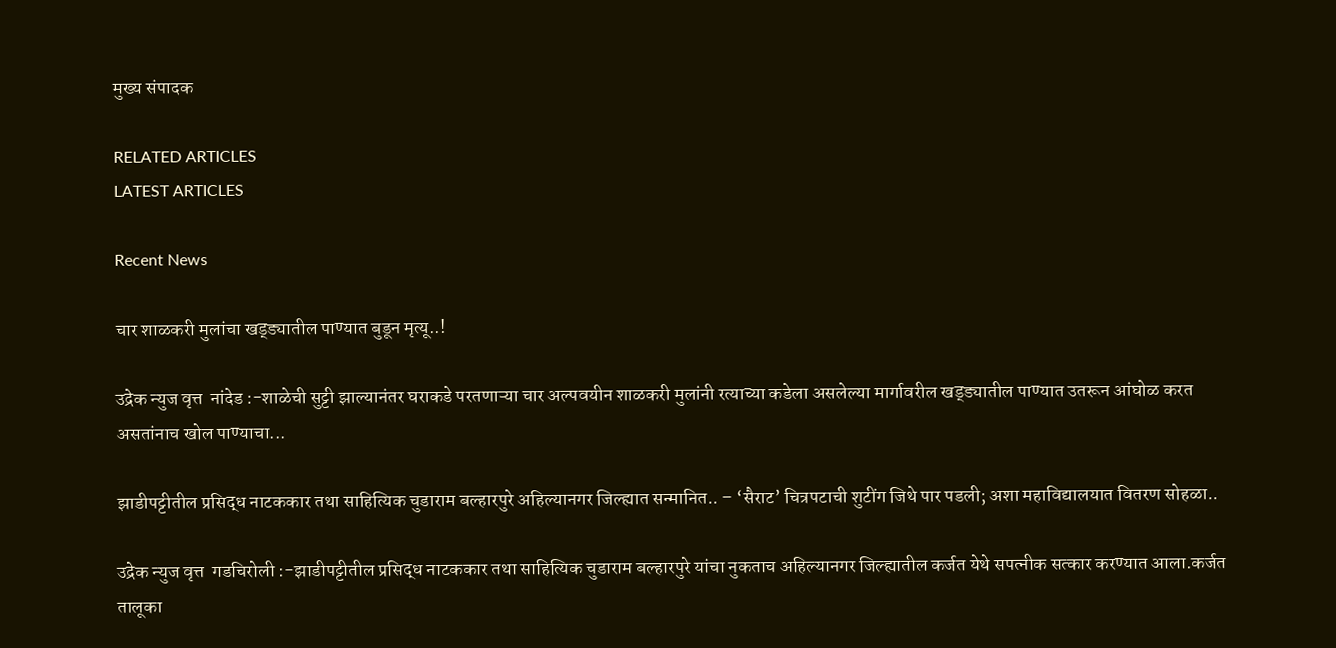मुख्य संपादक

RELATED ARTICLES
LATEST ARTICLES

Recent News

चार शाळकरी मुलांचा खड्ड्यातील पाण्यात बुडून मृत्यू..!

उद्रेक न्युज वृत्त  नांदेड :-शाळेची सुट्टी झाल्यानंतर घराकडे परतणाऱ्या चार अल्पवयीन शाळकरी मुलांनी रत्याच्या कडेला असलेल्या मार्गावरील खड्ड्यातील पाण्यात उतरून आंघोळ करत असतांनाच खोल पाण्याचा...

झाडीपट्टीतील प्रसिद्ध नाटककार तथा साहित्यिक चुडाराम बल्हारपुरे अहिल्यानगर जिल्ह्यात सन्मानित.. – ‘सैराट’ चित्रपटाची शुटींग जिथे पार पडली; अशा महाविद्यालयात वितरण सोहळा..

उद्रेक न्युज वृत्त  गडचिरोली :-झाडीपट्टीतील प्रसिद्ध नाटककार तथा साहित्यिक चुडाराम बल्हारपुरे यांचा नुकताच अहिल्यानगर जिल्ह्यातील कर्जत येथे सपत्नीक सत्कार करण्यात आला.कर्जत तालूका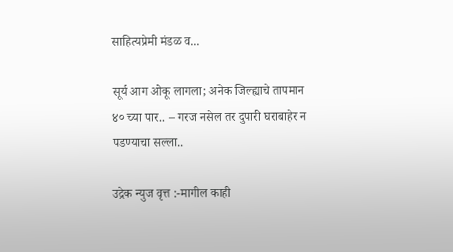साहित्यप्रेमी मंडळ व...

सूर्य आग ओकू लागला; अनेक जिल्ह्याचे तापमान ४० च्या पार.. – गरज नसेल तर दुपारी घराबाहेर न पडण्याचा सल्ला..

उद्रेक न्युज वृत्त :-मागील काही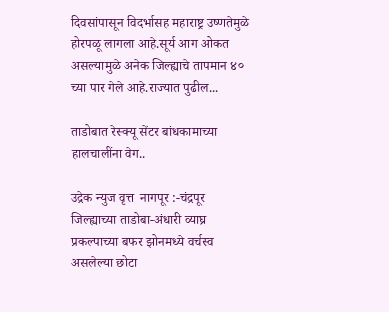दिवसांपासून विदर्भासह महाराष्ट्र उष्णतेमुळे होरपळू लागला आहे.सूर्य आग ओकत असल्यामुळे अनेक जिल्ह्याचे तापमान ४० च्या पार गेले आहे.राज्यात पुढील...

ताडोबात रेस्क्यू सेंटर बांधकामाच्या हालचालींना वेग..

उद्रेक न्युज वृत्त  नागपूर :-चंद्रपूर जिल्ह्याच्या ताडोबा-अंधारी व्याघ्र प्रकल्पाच्या बफर झोनमध्ये वर्चस्व असलेल्या छोटा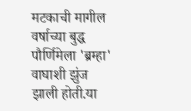मटकाची मागील वर्षाच्या बुद्ध पौर्णिमेला 'ब्रम्हा' वाघाशी झुंज झाली होती.या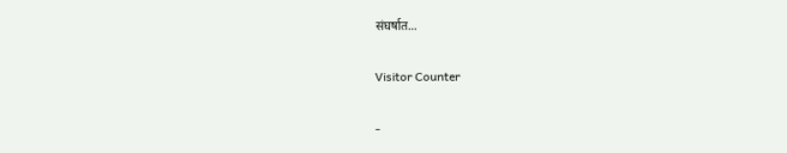संघर्षात...

Visitor Counter

-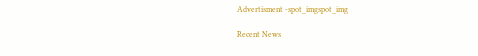Advertisment -spot_imgspot_img

Recent News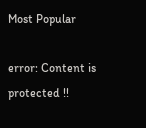Most Popular

error: Content is protected !!